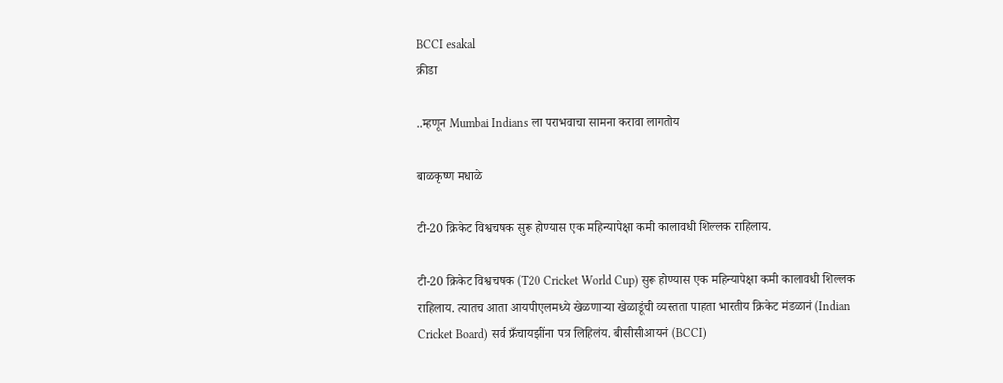BCCI esakal
क्रीडा

..म्हणून Mumbai Indians ला पराभवाचा सामना करावा लागतोय

बाळकृष्ण मधाळे

टी-20 क्रिकेट विश्वचषक सुरू होण्यास एक महिन्यापेक्षा कमी कालावधी शिल्लक राहिलाय.

टी-20 क्रिकेट विश्वचषक (T20 Cricket World Cup) सुरू होण्यास एक महिन्यापेक्षा कमी कालावधी शिल्लक राहिलाय. त्यातच आता आयपीएलमध्ये खेळणाऱ्या खेळाडूंची व्यस्तता पाहता भारतीय क्रिकेट मंडळानं (Indian Cricket Board) सर्व फ्रँचायझींना पत्र लिहिलंय. बीसीसीआयनं (BCCI)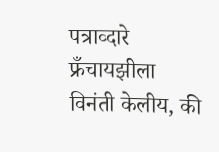पत्राव्दारे फ्रँचायझीला विनंती केलीय, की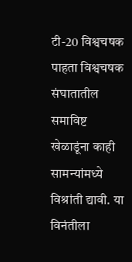टी-20 विश्वचषक पाहता विश्वचषक संघातातील समाविष्ट खेळाडूंना काही सामन्यांमध्ये विश्रांती द्यावी. या विनंतीला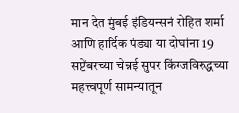मान देत मुंबई इंडियन्सनं रोहित शर्मा आणि हार्दिक पंड्या या दोघांना 19 सप्टेंबरच्या चेन्नई सुपर किंग्जविरुद्धच्या महत्त्वपूर्ण सामन्यातून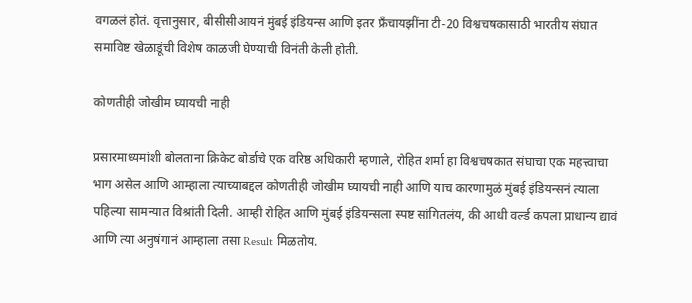वगळलं होतं. वृत्तानुसार, बीसीसीआयनं मुंबई इंडियन्स आणि इतर फ्रँचायझींना टी-20 विश्वचषकासाठी भारतीय संघात समाविष्ट खेळाडूंची विशेष काळजी घेण्याची विनंती केली होती.

कोणतीही जोखीम घ्यायची नाही

प्रसारमाध्यमांशी बोलताना क्रिकेट बोर्डाचे एक वरिष्ठ अधिकारी म्हणाले, रोहित शर्मा हा विश्वचषकात संघाचा एक महत्त्वाचा भाग असेल आणि आम्हाला त्याच्याबद्दल कोणतीही जोखीम घ्यायची नाही आणि याच कारणामुळं मुंबई इंडियन्सनं त्याला पहिल्या सामन्यात विश्रांती दिली. आम्ही रोहित आणि मुंबई इंडियन्सला स्पष्ट सांगितलंय, की आधी वर्ल्ड कपला प्राधान्य द्यावं आणि त्या अनुषंगानं आम्हाला तसा Result मिळतोय.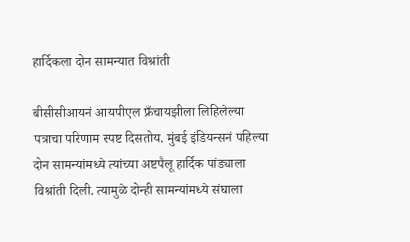हार्दिकला दोन सामन्यात विश्रांती

बीसीसीआयनं आयपीएल फ्रँचायझीला लिहिलेल्या पत्राचा परिणाम स्पष्ट दिसतोय. मुंबई इंडियन्सनं पहिल्या दोन सामन्यांमध्ये त्यांच्या अष्टपैलू हार्दिक पांड्याला विश्रांती दिली. त्यामुळे दोन्ही सामन्यांमध्ये संघाला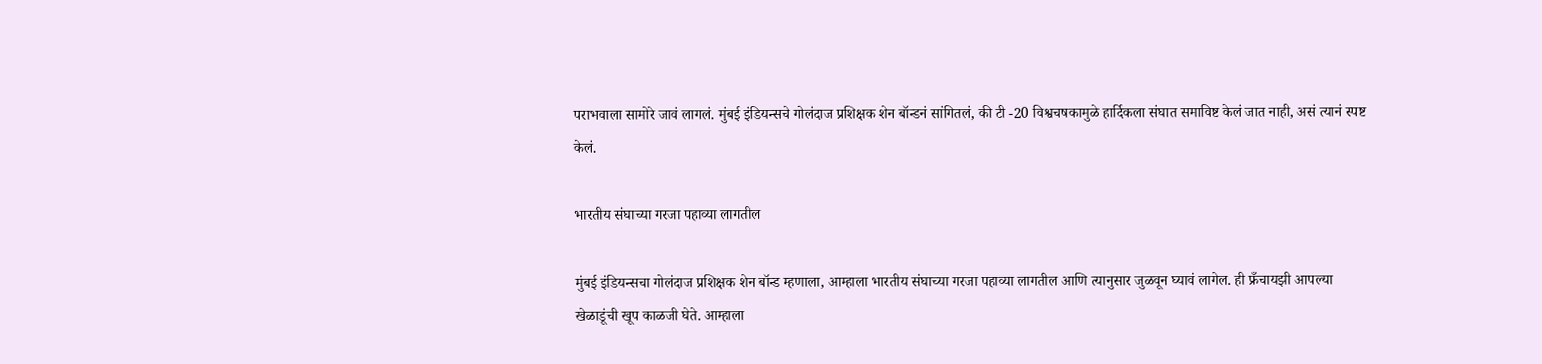पराभवाला सामोरे जावं लागलं. मुंबई इंडियन्सचे गोलंदाज प्रशिक्षक शेन बॉन्डनं सांगितलं, की टी -20 विश्वचषकामुळे हार्दिकला संघात समाविष्ट केलं जात नाही, असं त्यानं स्पष्ट केलं.

भारतीय संघाच्या गरजा पहाव्या लागतील

मुंबई इंडियन्सचा गोलंदाज प्रशिक्षक शेन बॉन्ड म्हणाला, आम्हाला भारतीय संघाच्या गरजा पहाव्या लागतील आणि त्यानुसार जुळवून घ्यावं लागेल. ही फ्रँचायझी आपल्या खेळाडूंची खूप काळजी घेते. आम्हाला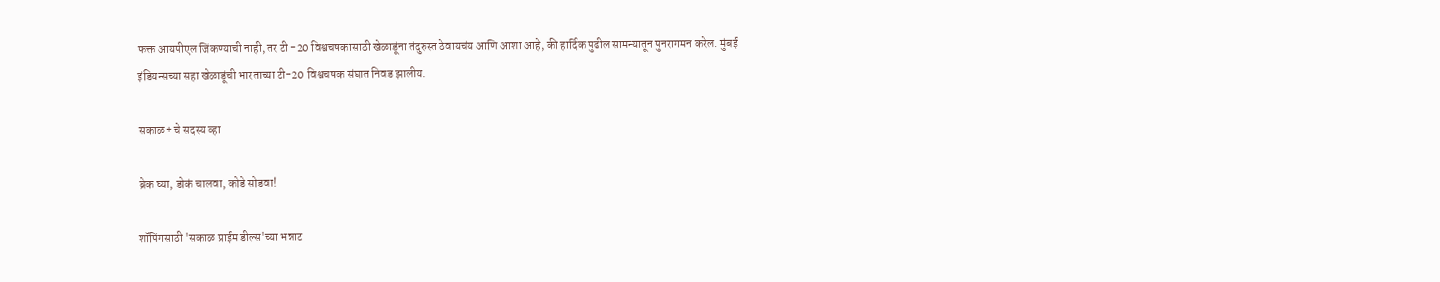फक्त आयपीएल जिंकण्याची नाही, तर टी -20 विश्वचषकासाठी खेळाडूंना तंदुरुस्त ठेवायचंय आणि आशा आहे, की हार्दिक पुढील सामन्यातून पुनरागमन करेल. मुंबई इंडियन्सच्या सहा खेळाडूंची भारताच्या टी-20 विश्वचषक संघात निवड झालीय.

सकाळ+ चे सदस्य व्हा

ब्रेक घ्या, डोकं चालवा, कोडे सोडवा!

शॉपिंगसाठी 'सकाळ प्राईम डील्स'च्या भन्नाट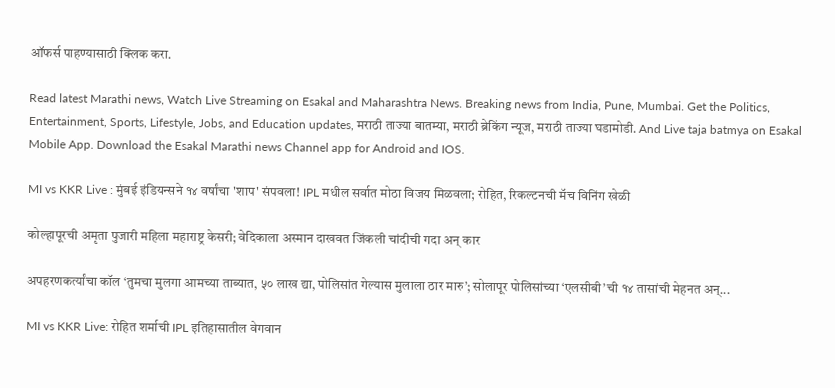ऑफर्स पाहण्यासाठी क्लिक करा.

Read latest Marathi news, Watch Live Streaming on Esakal and Maharashtra News. Breaking news from India, Pune, Mumbai. Get the Politics, Entertainment, Sports, Lifestyle, Jobs, and Education updates, मराठी ताज्या बातम्या, मराठी ब्रेकिंग न्यूज, मराठी ताज्या घडामोडी. And Live taja batmya on Esakal Mobile App. Download the Esakal Marathi news Channel app for Android and IOS.

MI vs KKR Live : मुंबई इंडियन्सने १४ वर्षांचा 'शाप' संपवला! IPL मधील सर्वात मोठा विजय मिळवला; रोहित, रिकल्टनची मॅच विनिंग खेळी

कोल्हापूरची अमृता पुजारी महिला महाराष्ट्र केसरी; वेदिकाला अस्मान दाखवत जिंकली चांदीची गदा अन् कार

अपहरणकर्त्यांचा कॉल ‘तुमचा मुलगा आमच्या ताब्यात, ५० लाख द्या, पोलिसांत गेल्यास मुलाला ठार मारु’; सोलापूर पोलिसांच्या ‘एलसीबी’ची १४ तासांची मेहनत अन्‌...

MI vs KKR Live: रोहित शर्माची IPL इतिहासातील वेगवान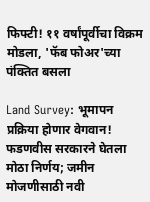फिफ्टी! ११ वर्षांपूर्वीचा विक्रम मोडला, 'फॅब फोअर'च्या पंक्तित बसला

Land Survey: भूमापन प्रक्रिया होणार वेगवान! फडणवीस सरकारने घेतला मोठा निर्णय; जमीन मोजणीसाठी नवी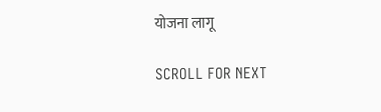योजना लागू

SCROLL FOR NEXT